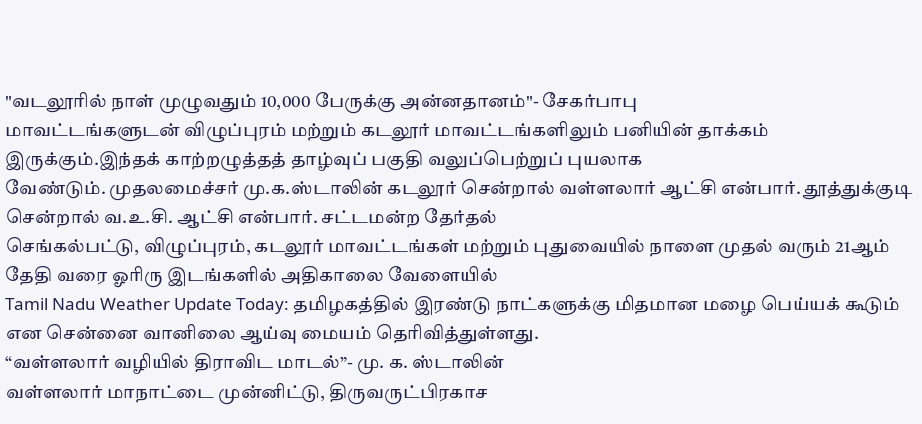"வடலூரில் நாள் முழுவதும் 10,000 பேருக்கு அன்னதானம்"- சேகர்பாபு
மாவட்டங்களுடன் விழுப்புரம் மற்றும் கடலூர் மாவட்டங்களிலும் பனியின் தாக்கம் இருக்கும்.இந்தக் காற்றழுத்தத் தாழ்வுப் பகுதி வலுப்பெற்றுப் புயலாக
வேண்டும். முதலமைச்சர் மு.க.ஸ்டாலின் கடலூர் சென்றால் வள்ளலார் ஆட்சி என்பார். தூத்துக்குடி சென்றால் வ.உ.சி. ஆட்சி என்பார். சட்டமன்ற தேர்தல்
செங்கல்பட்டு, விழுப்புரம், கடலூர் மாவட்டங்கள் மற்றும் புதுவையில் நாளை முதல் வரும் 21ஆம் தேதி வரை ஓரிரு இடங்களில் அதிகாலை வேளையில்
Tamil Nadu Weather Update Today: தமிழகத்தில் இரண்டு நாட்களுக்கு மிதமான மழை பெய்யக் கூடும் என சென்னை வானிலை ஆய்வு மையம் தெரிவித்துள்ளது.
“வள்ளலார் வழியில் திராவிட மாடல்”- மு. க. ஸ்டாலின்
வள்ளலார் மாநாட்டை முன்னிட்டு, திருவருட்பிரகாச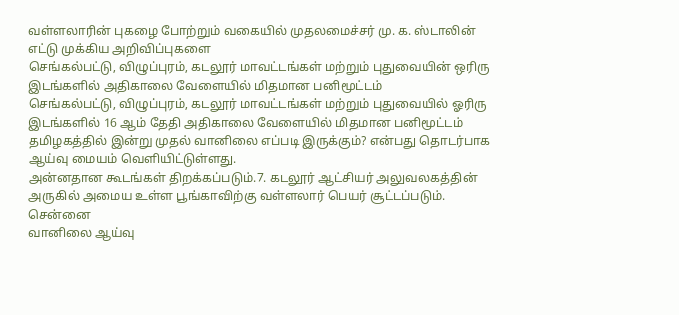வள்ளலாரின் புகழை போற்றும் வகையில் முதலமைச்சர் மு. க. ஸ்டாலின் எட்டு முக்கிய அறிவிப்புகளை
செங்கல்பட்டு, விழுப்புரம், கடலூர் மாவட்டங்கள் மற்றும் புதுவையின் ஒரிரு இடங்களில் அதிகாலை வேளையில் மிதமான பனிமூட்டம்
செங்கல்பட்டு, விழுப்புரம், கடலூர் மாவட்டங்கள் மற்றும் புதுவையில் ஓரிரு இடங்களில் 16 ஆம் தேதி அதிகாலை வேளையில் மிதமான பனிமூட்டம்
தமிழகத்தில் இன்று முதல் வானிலை எப்படி இருக்கும்? என்பது தொடர்பாக ஆய்வு மையம் வெளியிட்டுள்ளது.
அன்னதான கூடங்கள் திறக்கப்படும்.7. கடலூர் ஆட்சியர் அலுவலகத்தின் அருகில் அமைய உள்ள பூங்காவிற்கு வள்ளலார் பெயர் சூட்டப்படும். சென்னை
வானிலை ஆய்வு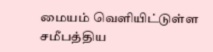மையம் வெளியிட்டுள்ள சமீபத்திய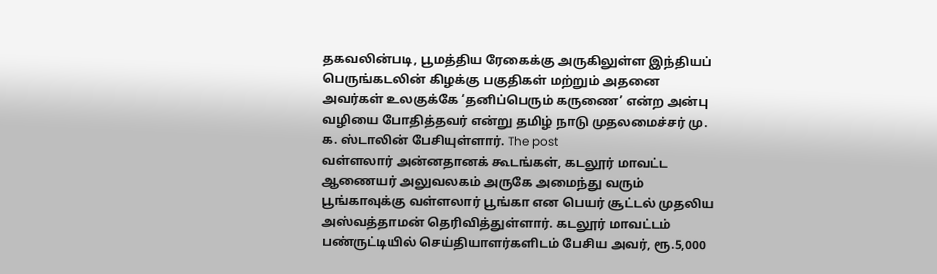தகவலின்படி, பூமத்திய ரேகைக்கு அருகிலுள்ள இந்தியப் பெருங்கடலின் கிழக்கு பகுதிகள் மற்றும் அதனை
அவர்கள் உலகுக்கே ‘தனிப்பெரும் கருணை’ என்ற அன்பு வழியை போதித்தவர் என்று தமிழ் நாடு முதலமைச்சர் மு. க. ஸ்டாலின் பேசியுள்ளார். The post
வள்ளலார் அன்னதானக் கூடங்கள், கடலூர் மாவட்ட ஆணையர் அலுவலகம் அருகே அமைந்து வரும் பூங்காவுக்கு வள்ளலார் பூங்கா என பெயர் சூட்டல் முதலிய
அஸ்வத்தாமன் தெரிவித்துள்ளார். கடலூர் மாவட்டம் பண்ருட்டியில் செய்தியாளர்களிடம் பேசிய அவர், ரூ.5,000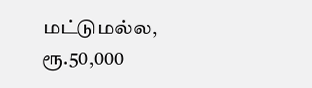மட்டுமல்ல, ரூ.50,000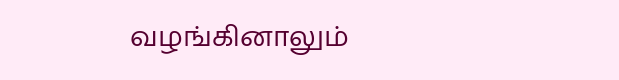வழங்கினாலும்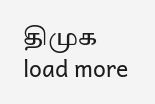திமுக
load more